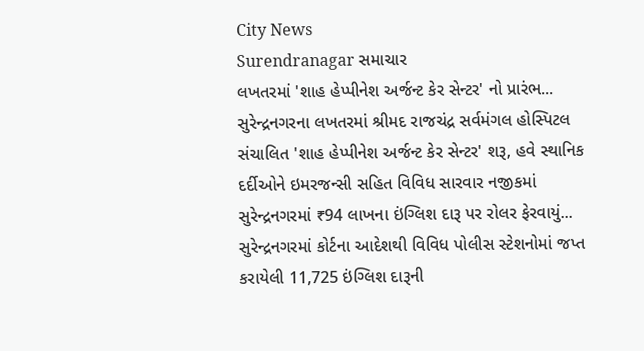City News
Surendranagar સમાચાર
લખતરમાં 'શાહ હેપ્પીનેશ અર્જન્ટ કેર સેન્ટર' નો પ્રારંભ...
સુરેન્દ્રનગરના લખતરમાં શ્રીમદ રાજચંદ્ર સર્વમંગલ હોસ્પિટલ સંચાલિત 'શાહ હેપ્પીનેશ અર્જન્ટ કેર સેન્ટર' શરૂ, હવે સ્થાનિક દર્દીઓને ઇમરજન્સી સહિત વિવિધ સારવાર નજીકમાં
સુરેન્દ્રનગરમાં ₹94 લાખના ઇંગ્લિશ દારૂ પર રોલર ફેરવાયું...
સુરેન્દ્રનગરમાં કોર્ટના આદેશથી વિવિધ પોલીસ સ્ટેશનોમાં જપ્ત કરાયેલી 11,725 ઇંગ્લિશ દારૂની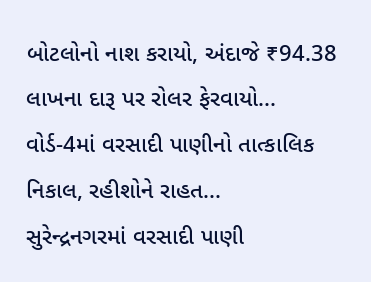બોટલોનો નાશ કરાયો, અંદાજે ₹94.38 લાખના દારૂ પર રોલર ફેરવાયો...
વોર્ડ-4માં વરસાદી પાણીનો તાત્કાલિક નિકાલ, રહીશોને રાહત...
સુરેન્દ્રનગરમાં વરસાદી પાણી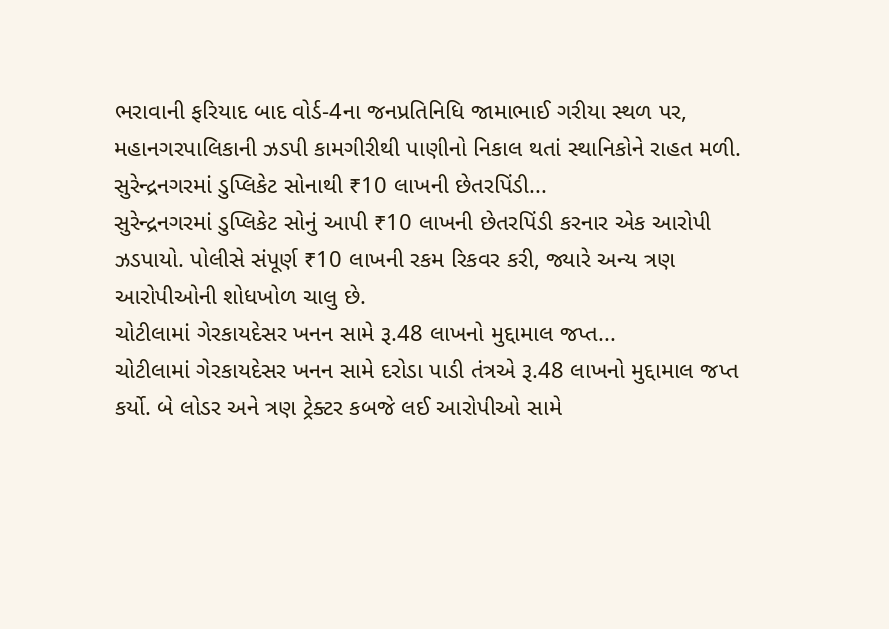ભરાવાની ફરિયાદ બાદ વોર્ડ-4ના જનપ્રતિનિધિ જામાભાઈ ગરીયા સ્થળ પર, મહાનગરપાલિકાની ઝડપી કામગીરીથી પાણીનો નિકાલ થતાં સ્થાનિકોને રાહત મળી.
સુરેન્દ્રનગરમાં ડુપ્લિકેટ સોનાથી ₹10 લાખની છેતરપિંડી...
સુરેન્દ્રનગરમાં ડુપ્લિકેટ સોનું આપી ₹10 લાખની છેતરપિંડી કરનાર એક આરોપી ઝડપાયો. પોલીસે સંપૂર્ણ ₹10 લાખની રકમ રિકવર કરી, જ્યારે અન્ય ત્રણ આરોપીઓની શોધખોળ ચાલુ છે.
ચોટીલામાં ગેરકાયદેસર ખનન સામે રૂ.48 લાખનો મુદ્દામાલ જપ્ત...
ચોટીલામાં ગેરકાયદેસર ખનન સામે દરોડા પાડી તંત્રએ રૂ.48 લાખનો મુદ્દામાલ જપ્ત કર્યો. બે લોડર અને ત્રણ ટ્રેક્ટર કબજે લઈ આરોપીઓ સામે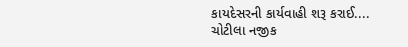કાયદેસરની કાર્યવાહી શરૂ કરાઈ....
ચોટીલા નજીક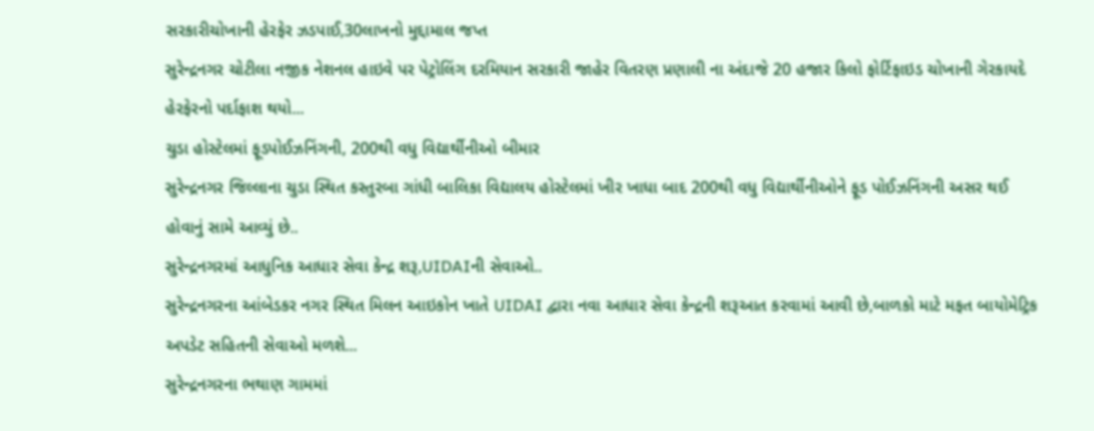સરકારીચોખાની હેરફેર ઝડપાઈ,30લાખનો મુદ્દામાલ જપ્ત
સુરેન્દ્રનગર ચોટીલા નજીક નેશનલ હાઇવે પર પેટ્રોલિંગ દરમિયાન સરકારી જાહેર વિતરણ પ્રણાલી ના અંદાજે 20 હજાર કિલો ફોર્ટિફાઇડ ચોખાની ગેરકાયદે હેરફેરનો પર્દાફાશ થયો...
ચુડા હોસ્ટેલમાં ફૂડપોઈઝનિંગની, 200થી વધુ વિદ્યાર્થીનીઓ બીમાર
સુરેન્દ્રનગર જિલ્લાના ચુડા સ્થિત કસ્તુરબા ગાંધી બાલિકા વિદ્યાલય હોસ્ટેલમાં ખીર ખાધા બાદ 200થી વધુ વિદ્યાર્થીનીઓને ફૂડ પોઈઝનિંગની અસર થઈ હોવાનું સામે આવ્યું છે..
સુરેન્દ્રનગરમાં આધુનિક આધાર સેવા કેન્દ્ર શરૂ,UIDAIની સેવાઓ..
સુરેન્દ્રનગરના આંબેડકર નગર સ્થિત મિલન આઇકોન ખાતે UIDAI દ્વારા નવા આધાર સેવા કેન્દ્રની શરૂઆત કરવામાં આવી છે,બાળકો માટે મફત બાયોમેટ્રિક અપડેટ સહિતની સેવાઓ મળશે...
સુરેન્દ્રનગરના ભથાણ ગામમાં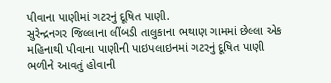પીવાના પાણીમાં ગટરનું દૂષિત પાણી.
સુરેન્દ્રનગર જિલ્લાના લીંબડી તાલુકાના ભથાણ ગામમાં છેલ્લા એક મહિનાથી પીવાના પાણીની પાઇપલાઇનમાં ગટરનું દૂષિત પાણી ભળીને આવતું હોવાની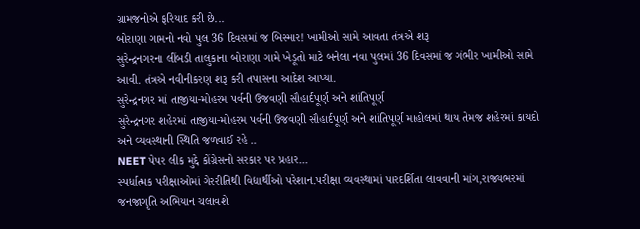ગ્રામજનોએ ફરિયાદ કરી છે...
બોરાણા ગામનો નવો પુલ 36 દિવસમાં જ બિસ્માર! ખામીઓ સામે આવતા તંત્રએ શરૂ
સુરેન્દ્રનગરના લીંબડી તાલુકાના બોરાણા ગામે ખેડૂતો માટે બનેલા નવા પુલમાં 36 દિવસમાં જ ગંભીર ખામીઓ સામે આવી. તંત્રએ નવીનીકરણ શરૂ કરી તપાસના આદેશ આપ્યા.
સુરેન્દ્રનગર માં તાજીયા-મોહરમ પર્વની ઉજવણી સૌહાર્દપૂર્ણ અને શાંતિપૂર્ણ
સુરેન્દ્રનગર શહેરમાં તાજીયા-મોહરમ પર્વની ઉજવણી સૌહાર્દપૂર્ણ અને શાંતિપૂર્ણ માહોલમાં થાય તેમજ શહેરમાં કાયદો અને વ્યવસ્થાની સ્થિતિ જળવાઈ રહે ..
NEET પેપર લીક મુદ્દે કોંગ્રેસનો સરકાર પર પ્રહાર...
સ્પર્ધાત્મક પરીક્ષાઓમાં ગેરરીતિથી વિદ્યાર્થીઓ પરેશાન.પરીક્ષા વ્યવસ્થામાં પારદર્શિતા લાવવાની માંગ,રાજ્યભરમાં જનજાગૃતિ અભિયાન ચલાવશે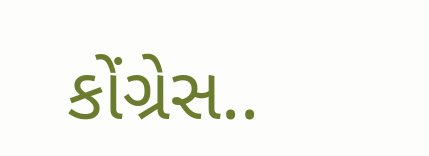કોંગ્રેસ..